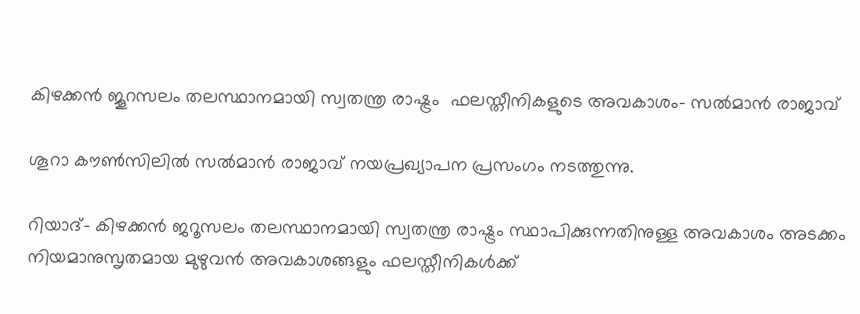കിഴക്കന്‍ ജൂറസലം തലസ്ഥാനമായി സ്വതന്ത്ര രാഷ്ട്രം  ഫലസ്തീനികളുടെ അവകാശം- സല്‍മാന്‍ രാജാവ്

ശൂറാ കൗണ്‍സിലില്‍ സല്‍മാന്‍ രാജാവ് നയപ്രഖ്യാപന പ്രസംഗം നടത്തുന്നു.

റിയാദ്- കിഴക്കന്‍ ജറൂസലം തലസ്ഥാനമായി സ്വതന്ത്ര രാഷ്ട്രം സ്ഥാപിക്കുന്നതിനുള്ള അവകാശം അടക്കം നിയമാനുസൃതമായ മുഴുവന്‍ അവകാശങ്ങളും ഫലസ്തീനികള്‍ക്ക്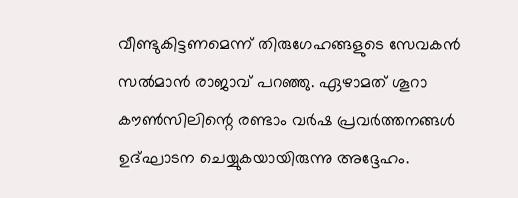വീണ്ടുകിട്ടണമെന്ന് തിരുഗേഹങ്ങളുടെ സേവകന്‍ സല്‍മാന്‍ രാജാവ് പറഞ്ഞു. ഏഴാമത് ശൂറാ കൗണ്‍സിലിന്റെ രണ്ടാം വര്‍ഷ പ്രവര്‍ത്തനങ്ങള്‍ ഉദ്ഘാടന ചെയ്യുകയായിരുന്നു അദ്ദേഹം.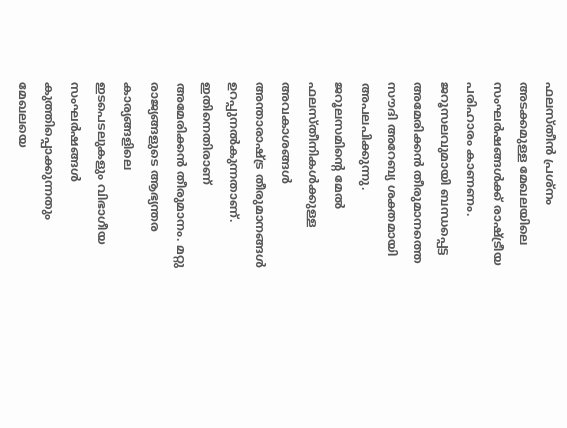ഫലസ്തീന്‍ പ്രശ്‌നം അടക്കമുള്ള മേഖലയിലെ സംഘര്‍ഷങ്ങള്‍ക്ക് രാഷ്ട്രീയ പരിഹാരം കാണണം.
ജറൂസലവുമായി ബന്ധപ്പെട്ട അമേരിക്കന്‍ തീരുമാനത്തെ സൗദി അറേബ്യ ശക്തമായി അപലപിക്കുന്നു. ജറൂലസമിന്റെ മേല്‍ ഫലസ്തീനികള്‍ക്കുള്ള അവകാശങ്ങള്‍ അന്താരാഷ്ട്ര തീരുമാനങ്ങള്‍ ഉറപ്പുനല്‍കുന്നതാണ്. ഇതിനെതിരാണ് അമേരിക്കന്‍ തീരുമാനം. മറ്റു രാജ്യങ്ങളുടെ ആഭ്യന്തര കാര്യങ്ങളിലെ ഇടപെടലുകളും വിഭാഗീയ സംഘര്‍ഷങ്ങള്‍ കുത്തിപ്പൊക്കുന്നതും മേഖലയെ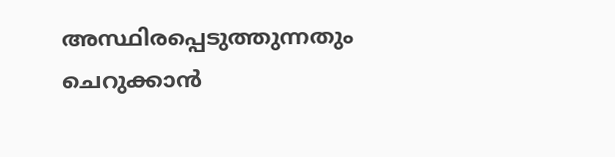അസ്ഥിരപ്പെടുത്തുന്നതും ചെറുക്കാന്‍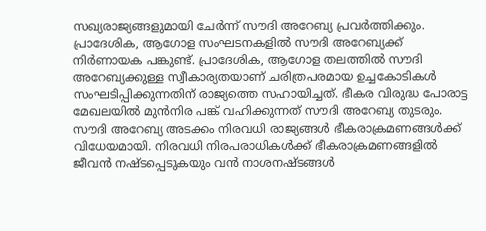സഖ്യരാജ്യങ്ങളുമായി ചേര്‍ന്ന് സൗദി അറേബ്യ പ്രവര്‍ത്തിക്കും.
പ്രാദേശിക, ആഗോള സംഘടനകളില്‍ സൗദി അറേബ്യക്ക് നിര്‍ണായക പങ്കുണ്ട്. പ്രാദേശിക, ആഗോള തലത്തില്‍ സൗദി അറേബ്യക്കുള്ള സ്വീകാര്യതയാണ് ചരിത്രപരമായ ഉച്ചകോടികള്‍ സംഘടിപ്പിക്കുന്നതിന് രാജ്യത്തെ സഹായിച്ചത്. ഭീകര വിരുദ്ധ പോരാട്ട മേഖലയില്‍ മുന്‍നിര പങ്ക് വഹിക്കുന്നത് സൗദി അറേബ്യ തുടരും. സൗദി അറേബ്യ അടക്കം നിരവധി രാജ്യങ്ങള്‍ ഭീകരാക്രമണങ്ങള്‍ക്ക് വിധേയമായി. നിരവധി നിരപരാധികള്‍ക്ക് ഭീകരാക്രമണങ്ങളില്‍ ജീവന്‍ നഷ്ടപ്പെടുകയും വന്‍ നാശനഷ്ടങ്ങള്‍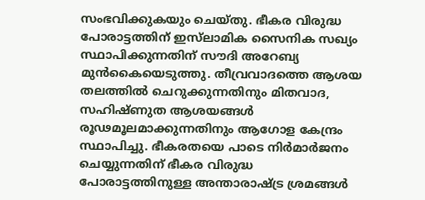സംഭവിക്കുകയും ചെയ്തു. ഭീകര വിരുദ്ധ പോരാട്ടത്തിന് ഇസ്‌ലാമിക സൈനിക സഖ്യം സ്ഥാപിക്കുന്നതിന് സൗദി അറേബ്യ മുന്‍കൈയെടുത്തു. തീവ്രവാദത്തെ ആശയ തലത്തില്‍ ചെറുക്കുന്നതിനും മിതവാദ, സഹിഷ്ണുത ആശയങ്ങള്‍ രൂഢമൂലമാക്കുന്നതിനും ആഗോള കേന്ദ്രം സ്ഥാപിച്ചു. ഭീകരതയെ പാടെ നിര്‍മാര്‍ജനം ചെയ്യുന്നതിന് ഭീകര വിരുദ്ധ പോരാട്ടത്തിനുള്ള അന്താരാഷ്ട്ര ശ്രമങ്ങള്‍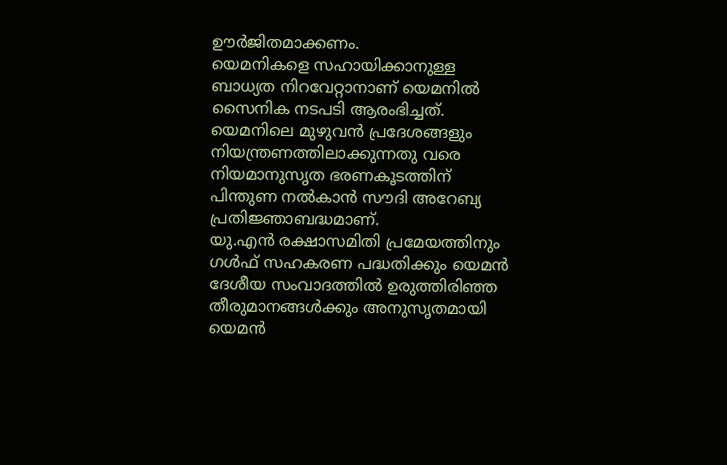ഊര്‍ജിതമാക്കണം.
യെമനികളെ സഹായിക്കാനുള്ള ബാധ്യത നിറവേറ്റാനാണ് യെമനില്‍ സൈനിക നടപടി ആരംഭിച്ചത്. യെമനിലെ മുഴുവന്‍ പ്രദേശങ്ങളും നിയന്ത്രണത്തിലാക്കുന്നതു വരെ നിയമാനുസൃത ഭരണകൂടത്തിന് പിന്തുണ നല്‍കാന്‍ സൗദി അറേബ്യ പ്രതിജ്ഞാബദ്ധമാണ്.
യു.എന്‍ രക്ഷാസമിതി പ്രമേയത്തിനും ഗള്‍ഫ് സഹകരണ പദ്ധതിക്കും യെമന്‍ ദേശീയ സംവാദത്തില്‍ ഉരുത്തിരിഞ്ഞ തീരുമാനങ്ങള്‍ക്കും അനുസൃതമായി യെമന്‍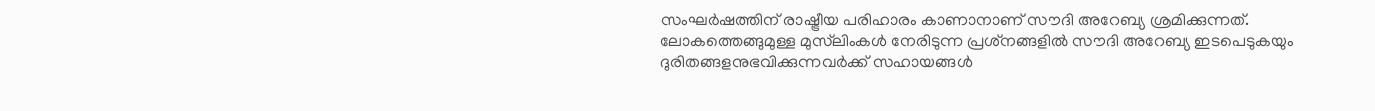സംഘര്‍ഷത്തിന് രാഷ്ട്രീയ പരിഹാരം കാണാനാണ് സൗദി അറേബ്യ ശ്രമിക്കുന്നത്.
ലോകത്തെങ്ങുമുള്ള മുസ്‌ലിംകള്‍ നേരിടുന്ന പ്രശ്‌നങ്ങളില്‍ സൗദി അറേബ്യ ഇടപെടുകയും ദുരിതങ്ങളനുഭവിക്കുന്നവര്‍ക്ക് സഹായങ്ങള്‍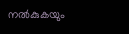നല്‍കുകയും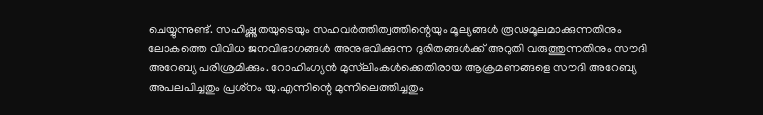ചെയ്യുന്നുണ്ട്. സഹിഷ്ണുതയുടെയും സഹവര്‍ത്തിത്വത്തിന്റെയും മൂല്യങ്ങള്‍ രൂഢമൂലമാക്കുന്നതിനും ലോകത്തെ വിവിധ ജനവിഭാഗങ്ങള്‍ അനുഭവിക്കുന്ന ദുരിതങ്ങള്‍ക്ക് അറുതി വരുത്തുന്നതിനും സൗദി അറേബ്യ പരിശ്രമിക്കും. റോഹിംഗ്യന്‍ മുസ്‌ലിംകള്‍ക്കെതിരായ ആക്രമണങ്ങളെ സൗദി അറേബ്യ അപലപിച്ചതും പ്രശ്‌നം യു.എന്നിന്റെ മുന്നിലെത്തിച്ചതും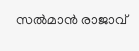സല്‍മാന്‍ രാജാവ്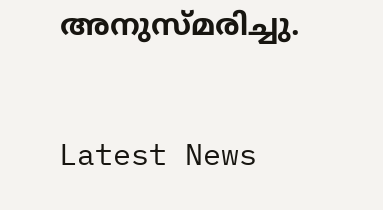അനുസ്മരിച്ചു.

Latest News